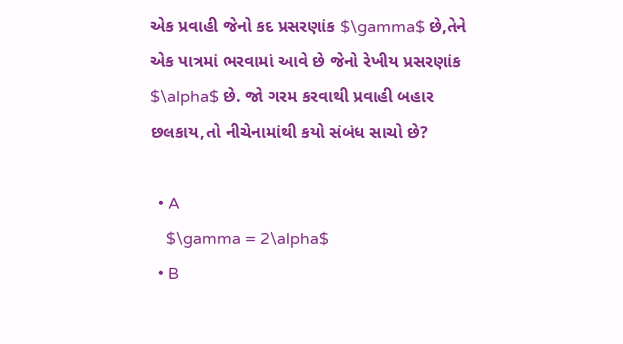એક પ્રવાહી જેનો કદ પ્રસરણાંક $\gamma$ છે,તેને એક પાત્રમાં ભરવામાં આવે છે જેનો રેખીય પ્રસરણાંક $\alpha$ છે. જો ગરમ કરવાથી પ્રવાહી બહાર છલકાય,તો નીચેનામાંથી કયો સંબંધ સાચો છે?

  • A
    $\gamma = 2\alpha$
  • B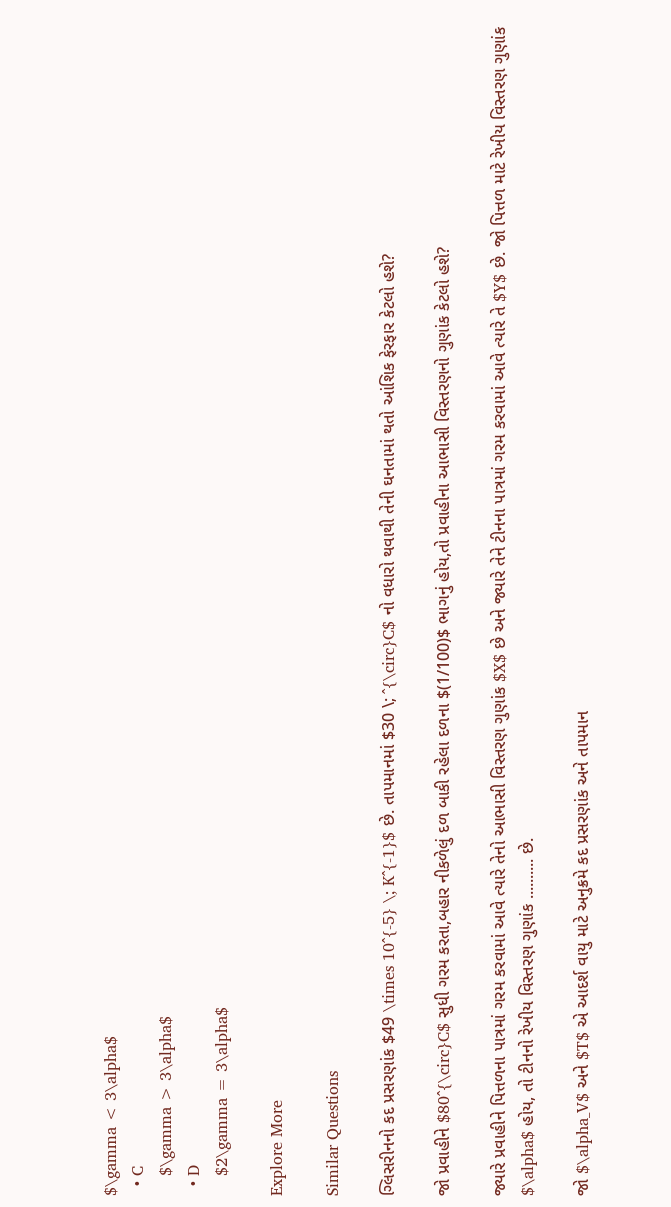$\gamma < 3\alpha$
  • C
    $\gamma > 3\alpha$
  • D
    $2\gamma = 3\alpha$

Explore More

Similar Questions

ગ્લિસરીનનો કદ પ્રસરણાંક $49 \times 10^{-5} \; K^{-1}$ છે. તાપમાનમાં $30 \; ^{\circ}C$ નો વધારો થવાથી તેની ઘનતામાં થતો આંશિક ફેરફાર કેટલો હશે?

જો પ્રવાહીને $80^{\circ}C$ સુધી ગરમ કરતા,બહાર નીકળેલું દળ બાકી રહેલા દળના $(1/100)$ ભાગનું હોય,તો પ્રવાહીના આભાસી વિસ્તરણનો ગુણાંક કેટલો હશે?

જ્યારે પ્રવાહીને પિત્તળના પાત્રમાં ગરમ કરવામાં આવે ત્યારે તેનો આભાસી વિસ્તરણ ગુણાંક $X$ છે અને જ્યારે તેને ટીનના પાત્રમાં ગરમ કરવામાં આવે ત્યારે તે $Y$ છે. જો પિત્તળ માટે રેખીય વિસ્તરણ ગુણાંક $\alpha$ હોય, તો ટીનનો રેખીય વિસ્તરણ ગુણાંક .......... છે.

જો $\alpha_V$ અને $T$ એ આદર્શ વાયુ માટે અનુક્રમે કદ પ્રસરણાંક અને તાપમાન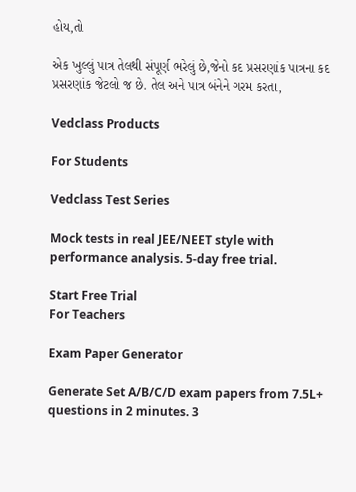હોય,તો

એક ખુલ્લું પાત્ર તેલથી સંપૂર્ણ ભરેલું છે,જેનો કદ પ્રસરણાંક પાત્રના કદ પ્રસરણાંક જેટલો જ છે. તેલ અને પાત્ર બંનેને ગરમ કરતા,

Vedclass Products

For Students

Vedclass Test Series

Mock tests in real JEE/NEET style with performance analysis. 5-day free trial.

Start Free Trial
For Teachers

Exam Paper Generator

Generate Set A/B/C/D exam papers from 7.5L+ questions in 2 minutes. 3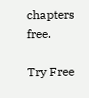chapters free.

Try Free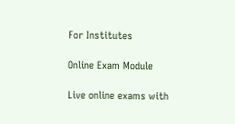For Institutes

Online Exam Module

Live online exams with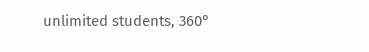unlimited students, 360°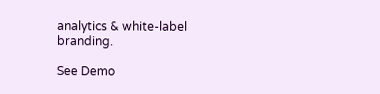analytics & white-label branding.

See Demo